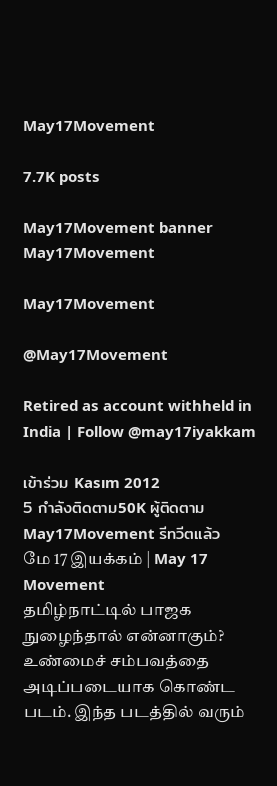May17Movement

7.7K posts

May17Movement banner
May17Movement

May17Movement

@May17Movement

Retired as account withheld in India | Follow @may17iyakkam

เข้าร่วม Kasım 2012
5 กำลังติดตาม50K ผู้ติดตาม
May17Movement รีทวีตแล้ว
மே 17 இயக்கம் | May 17 Movement
தமிழ்நாட்டில் பாஜக நுழைந்தால் என்னாகும்? உண்மைச் சம்பவத்தை அடிப்படையாக கொண்ட படம். இந்த படத்தில் வரும்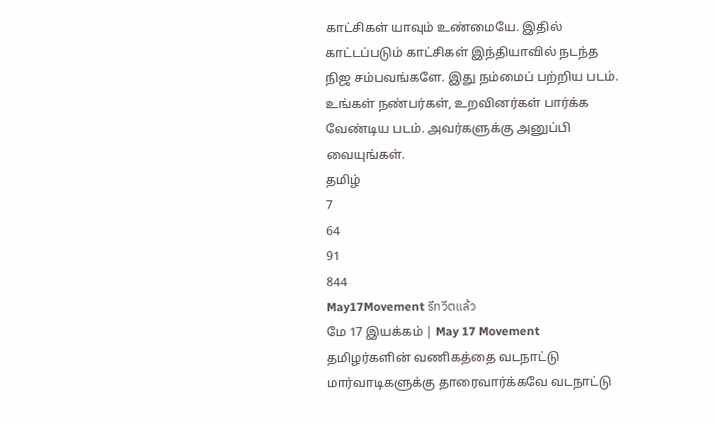காட்சிகள் யாவும் உண்மையே. இதில் காட்டப்படும் காட்சிகள் இந்தியாவில் நடந்த நிஜ சம்பவங்களே. இது நம்மைப் பற்றிய படம். உங்கள் நண்பர்கள், உறவினர்கள் பார்க்க வேண்டிய படம். அவர்களுக்கு அனுப்பி வையுங்கள்.
தமிழ்
7
64
91
844
May17Movement รีทวีตแล้ว
மே 17 இயக்கம் | May 17 Movement
தமிழர்களின் வணிகத்தை வடநாட்டு மார்வாடிகளுக்கு தாரைவார்க்கவே வடநாட்டு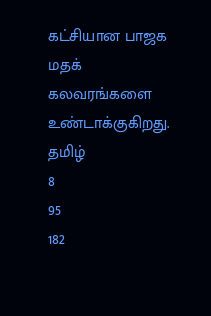கட்சியான பாஜக மதக் கலவரங்களை உண்டாக்குகிறது.
தமிழ்
8
95
182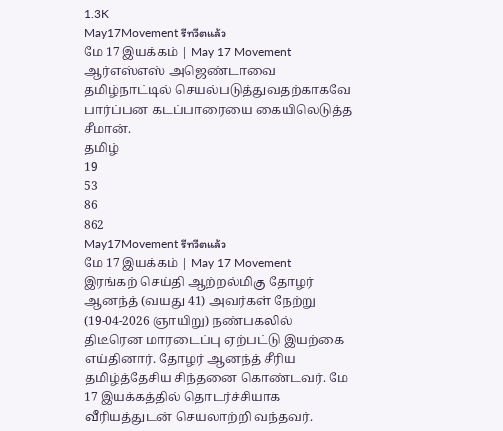1.3K
May17Movement รีทวีตแล้ว
மே 17 இயக்கம் | May 17 Movement
ஆர்எஸ்எஸ் அஜெண்டாவை தமிழ்நாட்டில் செயல்படுத்துவதற்காகவே பார்ப்பன கடப்பாரையை கையிலெடுத்த சீமான்.
தமிழ்
19
53
86
862
May17Movement รีทวีตแล้ว
மே 17 இயக்கம் | May 17 Movement
இரங்கற் செய்தி ஆற்றல்மிகு தோழர் ஆனந்த் (வயது 41) அவர்கள் நேற்று (19-04-2026 ஞாயிறு) நண்பகலில் திடீரென மாரடைப்பு ஏற்பட்டு இயற்கை எய்தினார். தோழர் ஆனந்த் சீரிய தமிழ்த்தேசிய சிந்தனை கொண்டவர். மே 17 இயக்கத்தில் தொடர்ச்சியாக வீரியத்துடன் செயலாற்றி வந்தவர்.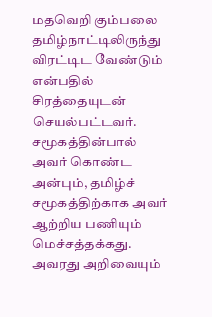மதவெறி கும்பலை தமிழ்நாட்டிலிருந்து விரட்டிட வேண்டும் என்பதில் சிரத்தையுடன் செயல்பட்டவர். சமூகத்தின்பால் அவர் கொண்ட அன்பும், தமிழ்ச் சமூகத்திற்காக அவர் ஆற்றிய பணியும் மெச்சத்தக்கது. அவரது அறிவையும்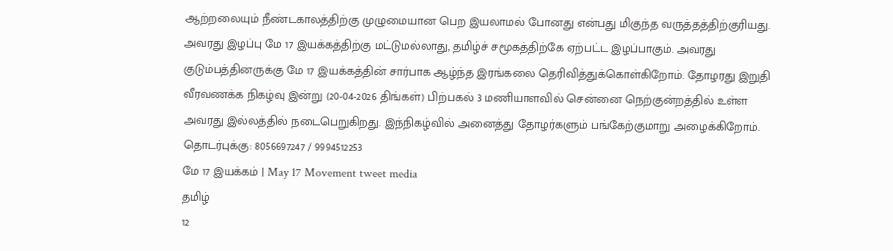ஆற்றலையும் நீண்டகாலத்திற்கு முழுமையான பெற இயலாமல் போனது என்பது மிகுந்த வருத்தத்திற்குரியது. அவரது இழப்பு மே 17 இயக்கத்திற்கு மட்டுமல்லாது, தமிழ்ச் சமூகத்திற்கே ஏற்பட்ட இழப்பாகும். அவரது குடும்பத்தினருக்கு மே 17 இயக்கத்தின் சார்பாக ஆழ்ந்த இரங்கலை தெரிவித்துக்கொள்கிறோம். தோழரது இறுதி வீரவணக்க நிகழ்வு இன்று (20-04-2026 திங்கள்) பிற்பகல் 3 மணியாளவில் சென்னை நெற்குன்றத்தில் உள்ள அவரது இல்லத்தில் நடைபெறுகிறது. இந்நிகழ்வில் அனைத்து தோழர்களும் பங்கேற்குமாறு அழைக்கிறோம். தொடர்புக்கு: 8056697247 / 9994512253
மே 17 இயக்கம் | May 17 Movement tweet media
தமிழ்
12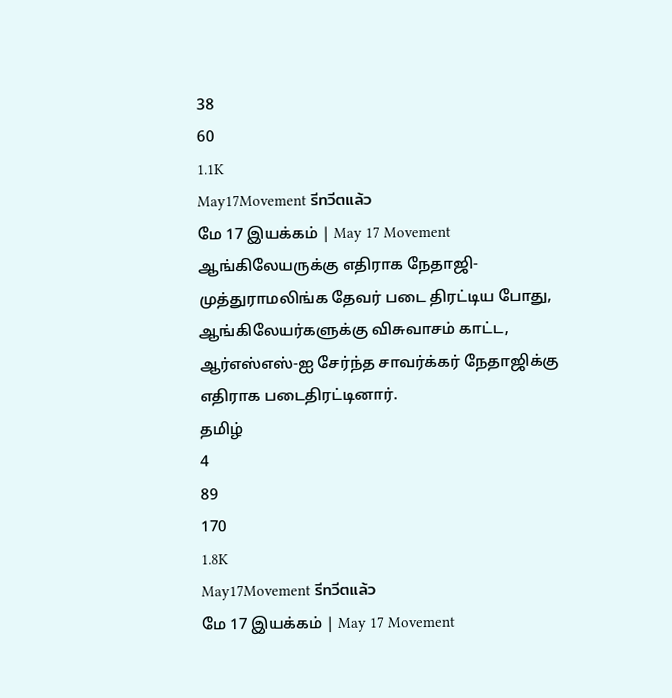38
60
1.1K
May17Movement รีทวีตแล้ว
மே 17 இயக்கம் | May 17 Movement
ஆங்கிலேயருக்கு எதிராக நேதாஜி-முத்துராமலிங்க தேவர் படை திரட்டிய போது, ஆங்கிலேயர்களுக்கு விசுவாசம் காட்ட, ஆர்எஸ்எஸ்-ஐ சேர்ந்த சாவர்க்கர் நேதாஜிக்கு எதிராக படைதிரட்டினார்.
தமிழ்
4
89
170
1.8K
May17Movement รีทวีตแล้ว
மே 17 இயக்கம் | May 17 Movement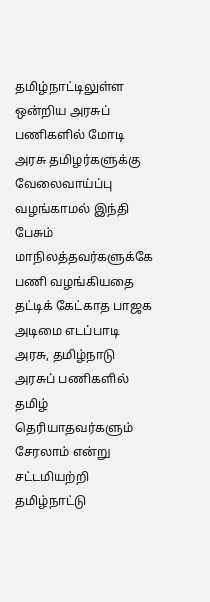தமிழ்நாட்டிலுள்ள ஒன்றிய அரசுப் பணிகளில் மோடி அரசு தமிழர்களுக்கு வேலைவாய்ப்பு வழங்காமல் இந்தி பேசும் மாநிலத்தவர்களுக்கே பணி வழங்கியதை தட்டிக் கேட்காத பாஜக அடிமை எடப்பாடி அரசு, தமிழ்நாடு அரசுப் பணிகளில் தமிழ் தெரியாதவர்களும் சேரலாம் என்று சட்டமியற்றி தமிழ்நாட்டு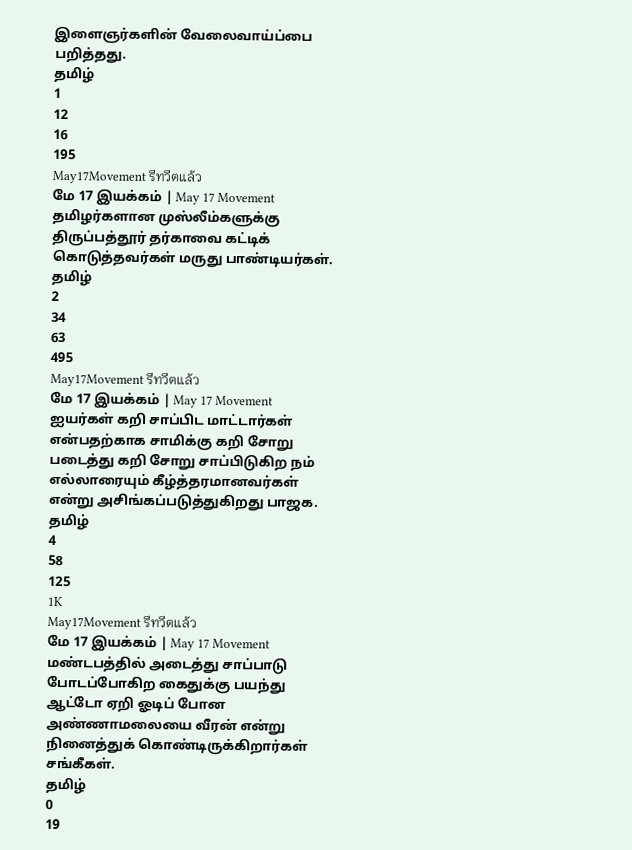இளைஞர்களின் வேலைவாய்ப்பை பறித்தது.
தமிழ்
1
12
16
195
May17Movement รีทวีตแล้ว
மே 17 இயக்கம் | May 17 Movement
தமிழர்களான முஸ்லீம்களுக்கு திருப்பத்தூர் தர்காவை கட்டிக் கொடுத்தவர்கள் மருது பாண்டியர்கள்.
தமிழ்
2
34
63
495
May17Movement รีทวีตแล้ว
மே 17 இயக்கம் | May 17 Movement
ஐயர்கள் கறி சாப்பிட மாட்டார்கள் என்பதற்காக சாமிக்கு கறி சோறு படைத்து கறி சோறு சாப்பிடுகிற நம் எல்லாரையும் கீழ்த்தரமானவர்கள் என்று அசிங்கப்படுத்துகிறது பாஜக.
தமிழ்
4
58
125
1K
May17Movement รีทวีตแล้ว
மே 17 இயக்கம் | May 17 Movement
மண்டபத்தில் அடைத்து சாப்பாடு போடப்போகிற கைதுக்கு பயந்து ஆட்டோ ஏறி ஓடிப் போன அண்ணாமலையை வீரன் என்று நினைத்துக் கொண்டிருக்கிறார்கள் சங்கீகள்.
தமிழ்
0
19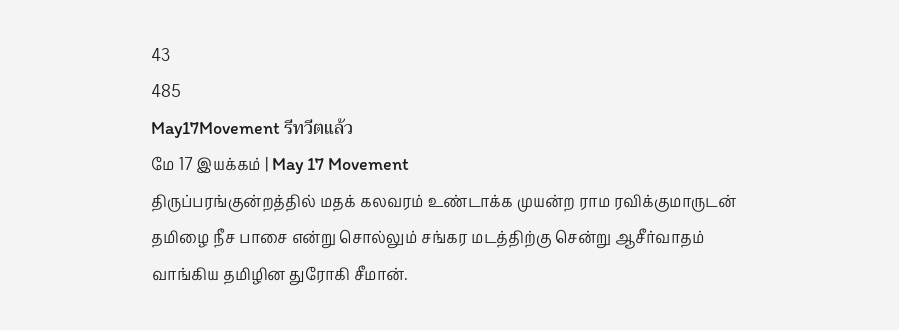43
485
May17Movement รีทวีตแล้ว
மே 17 இயக்கம் | May 17 Movement
திருப்பரங்குன்றத்தில் மதக் கலவரம் உண்டாக்க முயன்ற ராம ரவிக்குமாருடன் தமிழை நீச பாசை என்று சொல்லும் சங்கர மடத்திற்கு சென்று ஆசீர்வாதம் வாங்கிய தமிழின துரோகி சீமான்.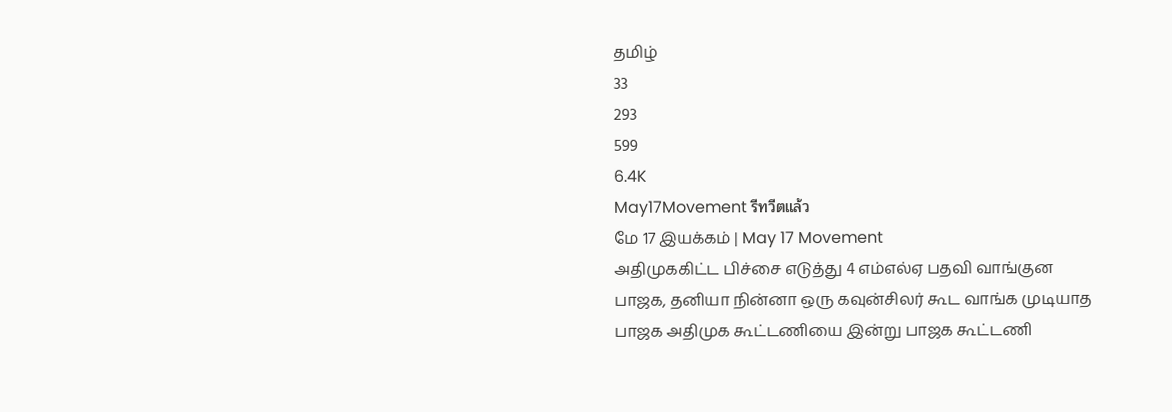தமிழ்
33
293
599
6.4K
May17Movement รีทวีตแล้ว
மே 17 இயக்கம் | May 17 Movement
அதிமுககிட்ட பிச்சை எடுத்து 4 எம்எல்ஏ பதவி வாங்குன பாஜக, தனியா நின்னா ஒரு கவுன்சிலர் கூட வாங்க முடியாத பாஜக அதிமுக கூட்டணியை இன்று பாஜக கூட்டணி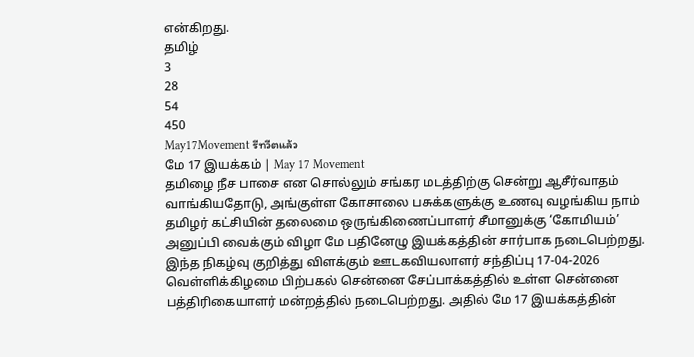என்கிறது.
தமிழ்
3
28
54
450
May17Movement รีทวีตแล้ว
மே 17 இயக்கம் | May 17 Movement
தமிழை நீச பாசை என சொல்லும் சங்கர மடத்திற்கு சென்று ஆசீர்வாதம் வாங்கியதோடு, அங்குள்ள கோசாலை பசுக்களுக்கு உணவு வழங்கிய நாம் தமிழர் கட்சியின் தலைமை ஒருங்கிணைப்பாளர் சீமானுக்கு ‘கோமியம்’ அனுப்பி வைக்கும் விழா மே பதினேழு இயக்கத்தின் சார்பாக நடைபெற்றது. இந்த நிகழ்வு குறித்து விளக்கும் ஊடகவியலாளர் சந்திப்பு 17-04-2026 வெள்ளிக்கிழமை பிற்பகல் சென்னை சேப்பாக்கத்தில் உள்ள சென்னை பத்திரிகையாளர் மன்றத்தில் நடைபெற்றது. அதில் மே 17 இயக்கத்தின்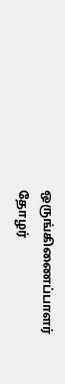ஒருங்கிணைப்பாளர் தோழர்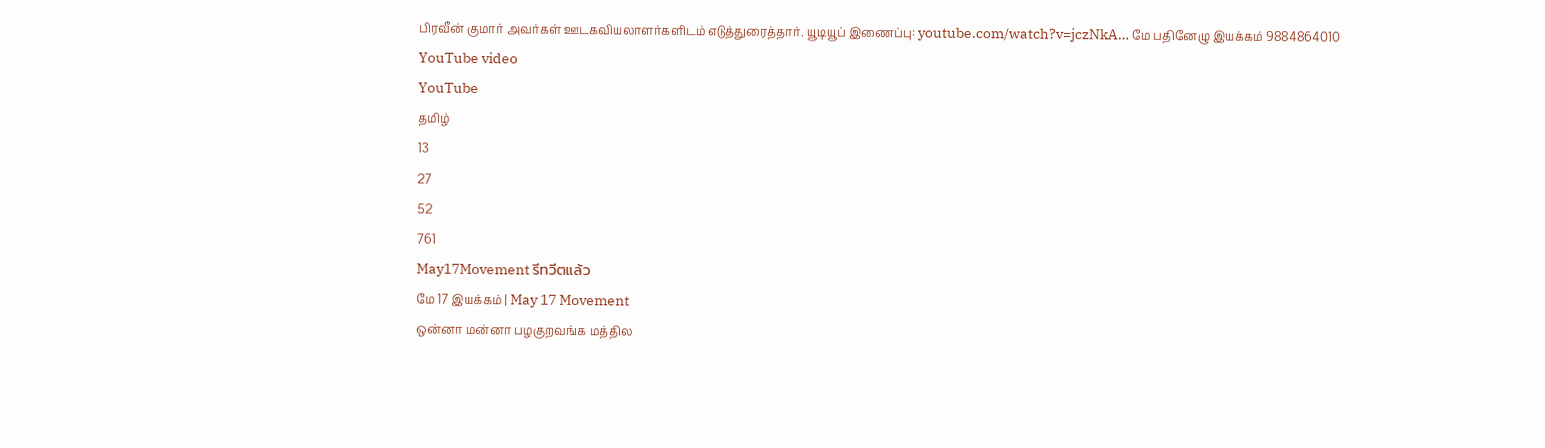பிரவீன் குமார் அவர்கள் ஊடகவியலாளர்களிடம் எடுத்துரைத்தார். யூடியூப் இணைப்பு: youtube.com/watch?v=jczNkA… மே பதினேழு இயக்கம் 9884864010
YouTube video
YouTube
தமிழ்
13
27
52
761
May17Movement รีทวีตแล้ว
மே 17 இயக்கம் | May 17 Movement
ஒன்னா மன்னா பழகுறவங்க மத்தில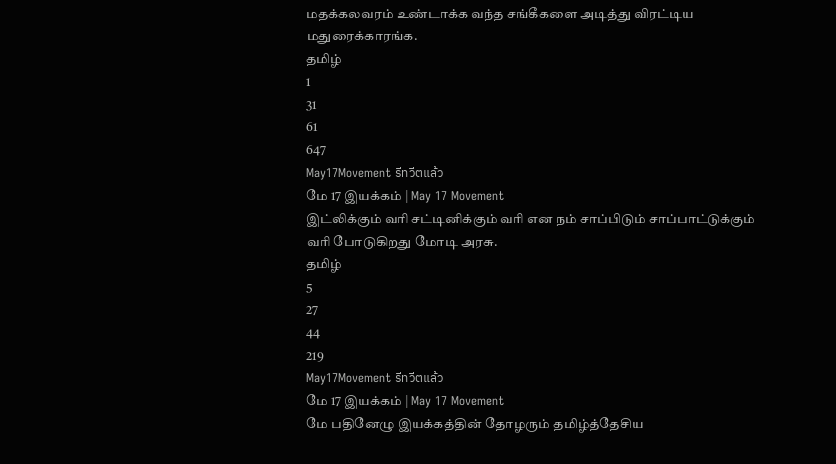மதக்கலவரம் உண்டாக்க வந்த சங்கீகளை அடித்து விரட்டிய மதுரைக்காரங்க.
தமிழ்
1
31
61
647
May17Movement รีทวีตแล้ว
மே 17 இயக்கம் | May 17 Movement
இட்லிக்கும் வரி சட்டினிக்கும் வரி என நம் சாப்பிடும் சாப்பாட்டுக்கும் வரி போடுகிறது மோடி அரசு.
தமிழ்
5
27
44
219
May17Movement รีทวีตแล้ว
மே 17 இயக்கம் | May 17 Movement
மே பதினேழு இயக்கத்தின் தோழரும் தமிழ்த்தேசிய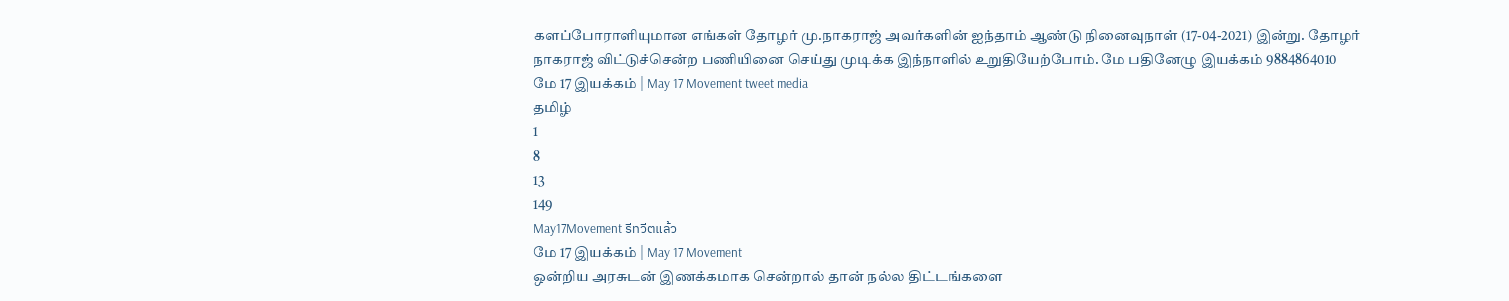களப்போராளியுமான எங்கள் தோழர் மு.நாகராஜ் அவர்களின் ஐந்தாம் ஆண்டு நினைவுநாள் (17-04-2021) இன்று. தோழர் நாகராஜ் விட்டுச்சென்ற பணியினை செய்து முடிக்க இந்நாளில் உறுதியேற்போம். மே பதினேழு இயக்கம் 9884864010
மே 17 இயக்கம் | May 17 Movement tweet media
தமிழ்
1
8
13
149
May17Movement รีทวีตแล้ว
மே 17 இயக்கம் | May 17 Movement
ஒன்றிய அரசுடன் இணக்கமாக சென்றால் தான் நல்ல திட்டங்களை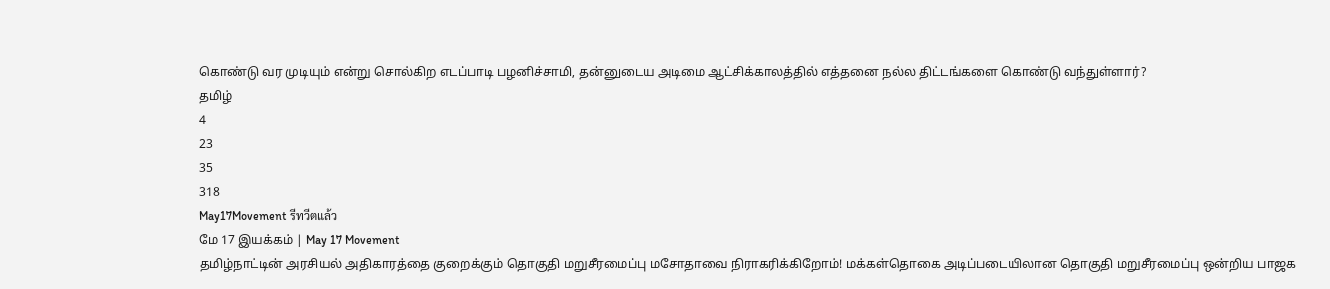கொண்டு வர முடியும் என்று சொல்கிற எடப்பாடி பழனிச்சாமி, தன்னுடைய அடிமை ஆட்சிக்காலத்தில் எத்தனை நல்ல திட்டங்களை கொண்டு வந்துள்ளார்?
தமிழ்
4
23
35
318
May17Movement รีทวีตแล้ว
மே 17 இயக்கம் | May 17 Movement
தமிழ்நாட்டின் அரசியல் அதிகாரத்தை குறைக்கும் தொகுதி மறுசீரமைப்பு மசோதாவை நிராகரிக்கிறோம்! மக்கள்தொகை அடிப்படையிலான தொகுதி மறுசீரமைப்பு ஒன்றிய பாஜக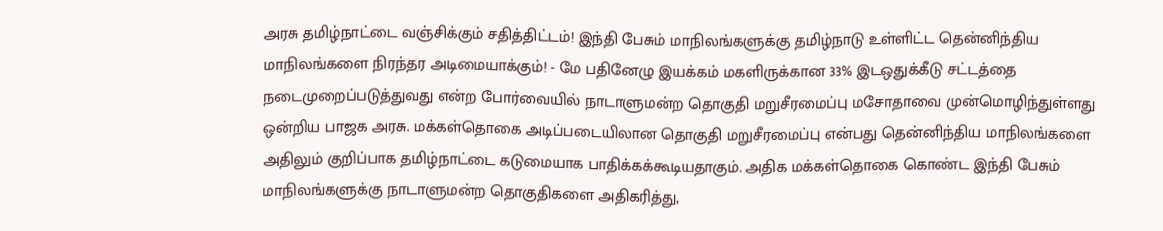அரசு தமிழ்நாட்டை வஞ்சிக்கும் சதித்திட்டம்! இந்தி பேசும் மாநிலங்களுக்கு தமிழ்நாடு உள்ளிட்ட தென்னிந்திய மாநிலங்களை நிரந்தர அடிமையாக்கும்! - மே பதினேழு இயக்கம் மகளிருக்கான 33% இடஒதுக்கீடு சட்டத்தை நடைமுறைப்படுத்துவது என்ற போர்வையில் நாடாளுமன்ற தொகுதி மறுசீரமைப்பு மசோதாவை முன்மொழிந்துள்ளது ஒன்றிய பாஜக அரசு. மக்கள்தொகை அடிப்படையிலான தொகுதி மறுசீரமைப்பு என்பது தென்னிந்திய மாநிலங்களை அதிலும் குறிப்பாக தமிழ்நாட்டை கடுமையாக பாதிக்கக்கூடியதாகும். அதிக மக்கள்தொகை கொண்ட இந்தி பேசும் மாநிலங்களுக்கு நாடாளுமன்ற தொகுதிகளை அதிகரித்து,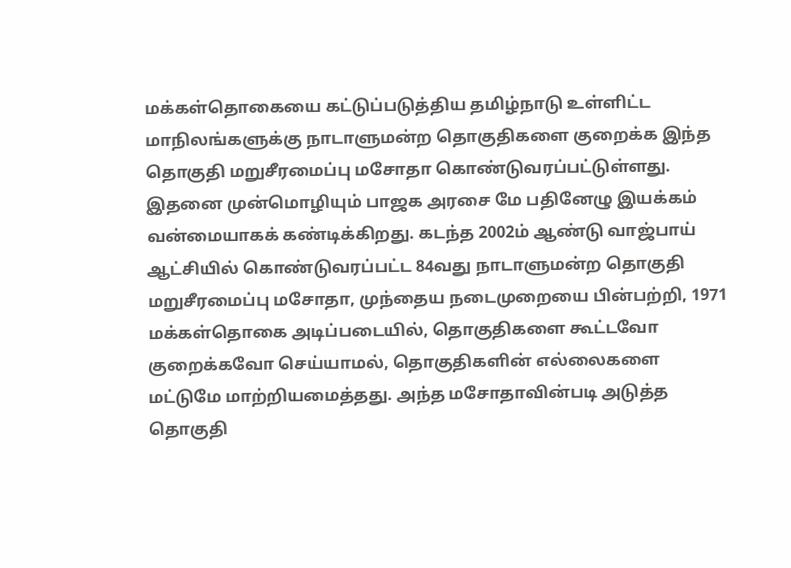மக்கள்தொகையை கட்டுப்படுத்திய தமிழ்நாடு உள்ளிட்ட மாநிலங்களுக்கு நாடாளுமன்ற தொகுதிகளை குறைக்க இந்த தொகுதி மறுசீரமைப்பு மசோதா கொண்டுவரப்பட்டுள்ளது. இதனை முன்மொழியும் பாஜக அரசை மே பதினேழு இயக்கம் வன்மையாகக் கண்டிக்கிறது. கடந்த 2002ம் ஆண்டு வாஜ்பாய் ஆட்சியில் கொண்டுவரப்பட்ட 84வது நாடாளுமன்ற தொகுதி மறுசீரமைப்பு மசோதா, முந்தைய நடைமுறையை பின்பற்றி, 1971 மக்கள்தொகை அடிப்படையில், தொகுதிகளை கூட்டவோ குறைக்கவோ செய்யாமல், தொகுதிகளின் எல்லைகளை மட்டுமே மாற்றியமைத்தது. அந்த மசோதாவின்படி அடுத்த தொகுதி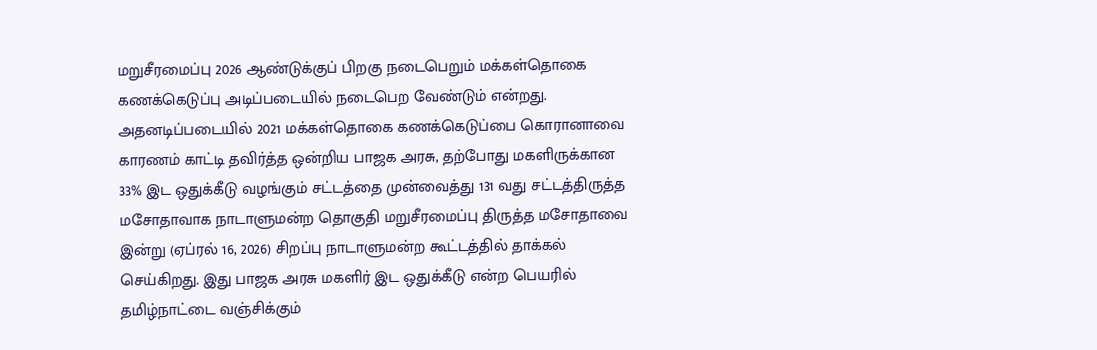மறுசீரமைப்பு 2026 ஆண்டுக்குப் பிறகு நடைபெறும் மக்கள்தொகை கணக்கெடுப்பு அடிப்படையில் நடைபெற வேண்டும் என்றது. அதனடிப்படையில் 2021 மக்கள்தொகை கணக்கெடுப்பை கொரானாவை காரணம் காட்டி தவிர்த்த ஒன்றிய பாஜக அரசு, தற்போது மகளிருக்கான 33% இட ஒதுக்கீடு வழங்கும் சட்டத்தை முன்வைத்து 131 வது சட்டத்திருத்த மசோதாவாக நாடாளுமன்ற தொகுதி மறுசீரமைப்பு திருத்த மசோதாவை இன்று (ஏப்ரல் 16, 2026) சிறப்பு நாடாளுமன்ற கூட்டத்தில் தாக்கல் செய்கிறது. இது பாஜக அரசு மகளிர் இட ஒதுக்கீடு என்ற பெயரில் தமிழ்நாட்டை வஞ்சிக்கும்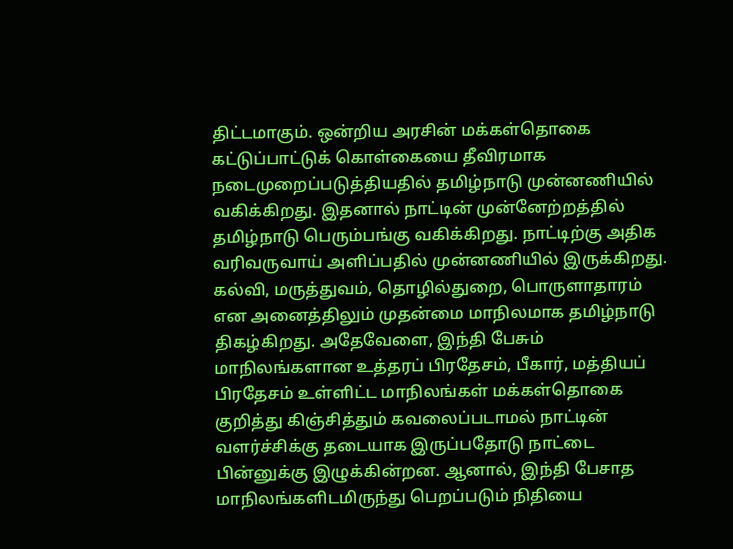திட்டமாகும். ஒன்றிய அரசின் மக்கள்தொகை கட்டுப்பாட்டுக் கொள்கையை தீவிரமாக நடைமுறைப்படுத்தியதில் தமிழ்நாடு முன்னணியில் வகிக்கிறது. இதனால் நாட்டின் முன்னேற்றத்தில் தமிழ்நாடு பெரும்பங்கு வகிக்கிறது. நாட்டிற்கு அதிக வரிவருவாய் அளிப்பதில் முன்னணியில் இருக்கிறது. கல்வி, மருத்துவம், தொழில்துறை, பொருளாதாரம் என அனைத்திலும் முதன்மை மாநிலமாக தமிழ்நாடு திகழ்கிறது. அதேவேளை, இந்தி பேசும் மாநிலங்களான உத்தரப் பிரதேசம், பீகார், மத்தியப் பிரதேசம் உள்ளிட்ட மாநிலங்கள் மக்கள்தொகை குறித்து கிஞ்சித்தும் கவலைப்படாமல் நாட்டின் வளர்ச்சிக்கு தடையாக இருப்பதோடு நாட்டை பின்னுக்கு இழுக்கின்றன. ஆனால், இந்தி பேசாத மாநிலங்களிடமிருந்து பெறப்படும் நிதியை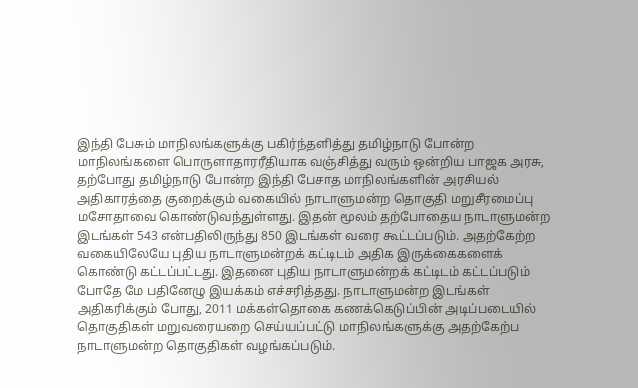இந்தி பேசும் மாநிலங்களுக்கு பகிர்ந்தளித்து தமிழ்நாடு போன்ற மாநிலங்களை பொருளாதாரரீதியாக வஞ்சித்து வரும் ஒன்றிய பாஜக அரசு, தற்போது தமிழ்நாடு போன்ற இந்தி பேசாத மாநிலங்களின் அரசியல் அதிகாரத்தை குறைக்கும் வகையில் நாடாளுமன்ற தொகுதி மறுசீரமைப்பு மசோதாவை கொண்டுவந்துள்ளது. இதன் மூலம் தற்போதைய நாடாளுமன்ற இடங்கள் 543 என்பதிலிருந்து 850 இடங்கள் வரை கூட்டப்படும். அதற்கேற்ற வகையிலேயே புதிய நாடாளுமன்றக் கட்டிடம் அதிக இருக்கைகளைக் கொண்டு கட்டப்பட்டது. இதனை புதிய நாடாளுமன்றக் கட்டிடம் கட்டப்படும் போதே மே பதினேழு இயக்கம் எச்சரித்தது. நாடாளுமன்ற இடங்கள் அதிகரிக்கும் போது, 2011 மக்கள்தொகை கணக்கெடுப்பின் அடிப்படையில் தொகுதிகள் மறுவரையறை செய்யப்பட்டு மாநிலங்களுக்கு அதற்கேற்ப நாடாளுமன்ற தொகுதிகள் வழங்கப்படும்.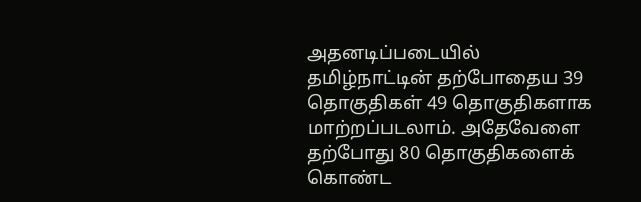அதனடிப்படையில் தமிழ்நாட்டின் தற்போதைய 39 தொகுதிகள் 49 தொகுதிகளாக மாற்றப்படலாம். அதேவேளை தற்போது 80 தொகுதிகளைக் கொண்ட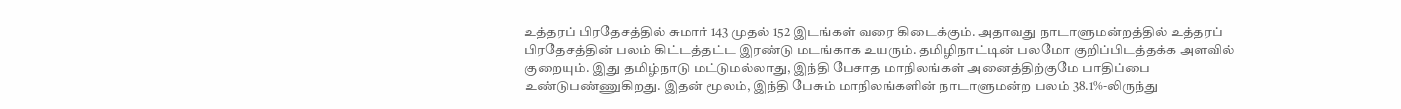உத்தரப் பிரதேசத்தில் சுமார் 143 முதல் 152 இடங்கள் வரை கிடைக்கும். அதாவது நாடாளுமன்றத்தில் உத்தரப் பிரதேசத்தின் பலம் கிட்டத்தட்ட இரண்டு மடங்காக உயரும். தமிழிநாட்டின் பலமோ குறிப்பிடத்தக்க அளவில் குறையும். இது தமிழ்நாடு மட்டுமல்லாது, இந்தி பேசாத மாநிலங்கள் அனைத்திற்குமே பாதிப்பை உண்டுபண்ணுகிறது. இதன் மூலம், இந்தி பேசும் மாநிலங்களின் நாடாளுமன்ற பலம் 38.1%-லிருந்து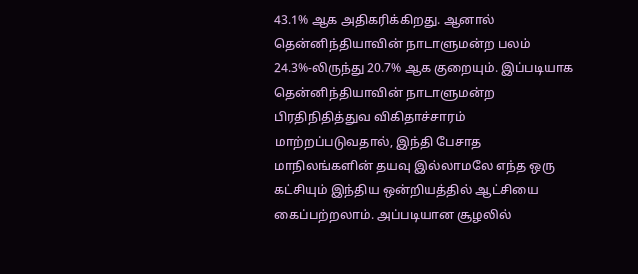43.1% ஆக அதிகரிக்கிறது. ஆனால் தென்னிந்தியாவின் நாடாளுமன்ற பலம் 24.3%-லிருந்து 20.7% ஆக குறையும். இப்படியாக தென்னிந்தியாவின் நாடாளுமன்ற பிரதிநிதித்துவ விகிதாச்சாரம் மாற்றப்படுவதால், இந்தி பேசாத மாநிலங்களின் தயவு இல்லாமலே எந்த ஒரு கட்சியும் இந்திய ஒன்றியத்தில் ஆட்சியை கைப்பற்றலாம். அப்படியான சூழலில்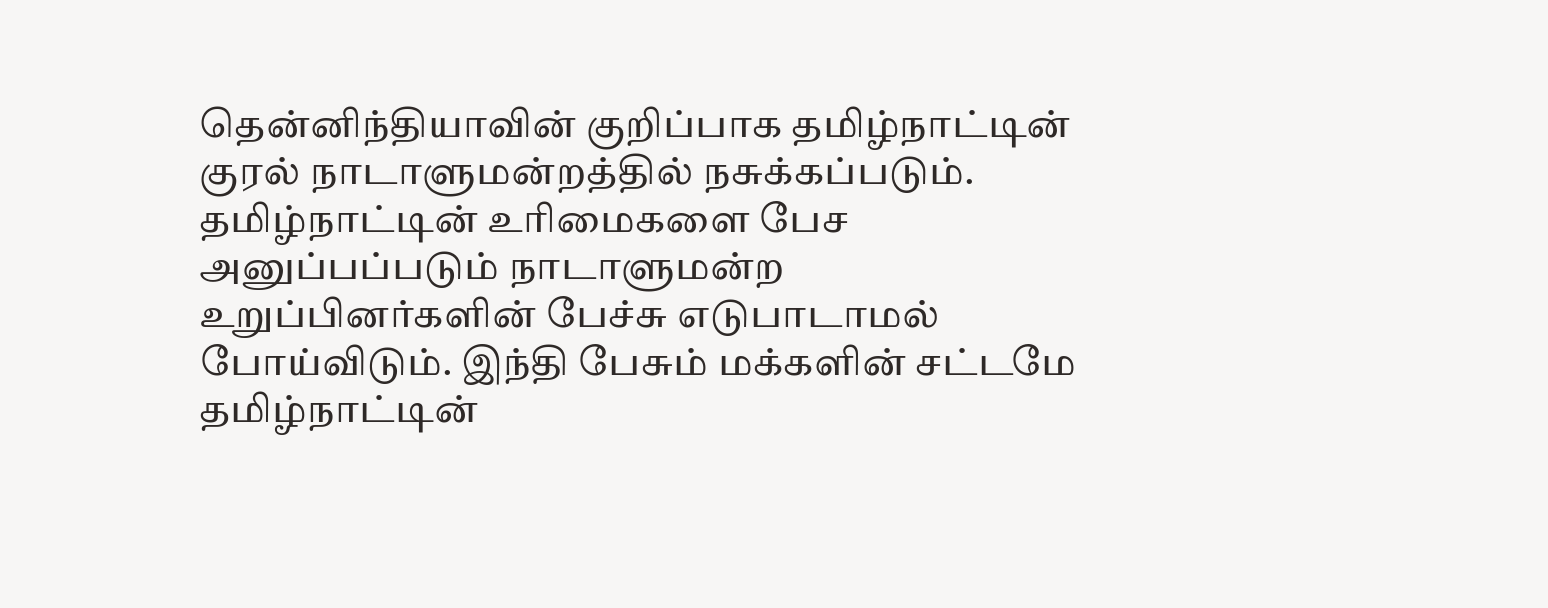தென்னிந்தியாவின் குறிப்பாக தமிழ்நாட்டின் குரல் நாடாளுமன்றத்தில் நசுக்கப்படும். தமிழ்நாட்டின் உரிமைகளை பேச அனுப்பப்படும் நாடாளுமன்ற உறுப்பினர்களின் பேச்சு எடுபாடாமல் போய்விடும். இந்தி பேசும் மக்களின் சட்டமே தமிழ்நாட்டின்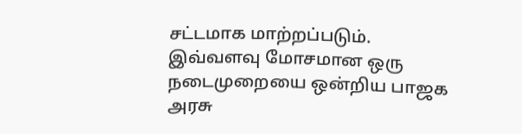சட்டமாக மாற்றப்படும். இவ்வளவு மோசமான ஒரு நடைமுறையை ஒன்றிய பாஜக அரசு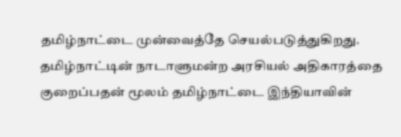தமிழ்நாட்டை முன்வைத்தே செயல்படுத்துகிறது. தமிழ்நாட்டின் நாடாளுமன்ற அரசியல் அதிகாரத்தை குறைப்பதன் மூலம் தமிழ்நாட்டை இந்தியாவின்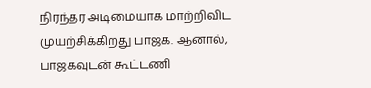நிரந்தர அடிமையாக மாற்றிவிட முயற்சிக்கிறது பாஜக. ஆனால், பாஜகவுடன் கூட்டணி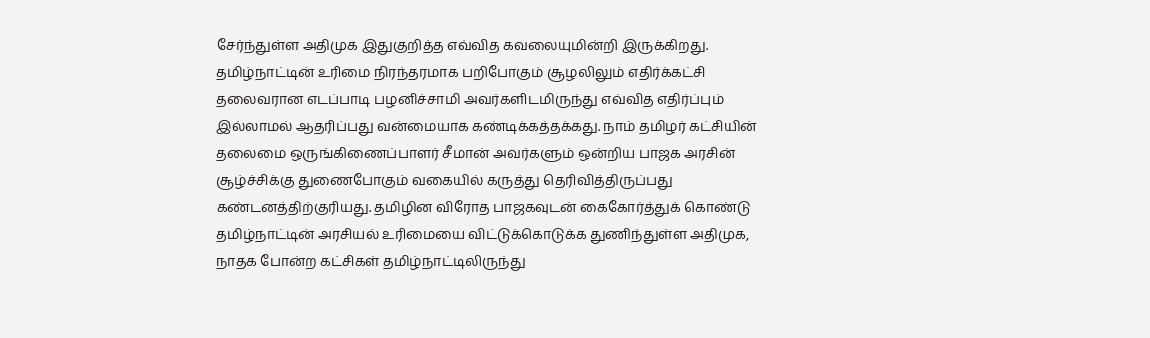சேர்ந்துள்ள அதிமுக இதுகுறித்த எவ்வித கவலையுமின்றி இருக்கிறது. தமிழ்நாட்டின் உரிமை நிரந்தரமாக பறிபோகும் சூழலிலும் எதிர்க்கட்சி தலைவரான எடப்பாடி பழனிச்சாமி அவர்களிடமிருந்து எவ்வித எதிர்ப்பும் இல்லாமல் ஆதரிப்பது வன்மையாக கண்டிக்கத்தக்கது. நாம் தமிழர் கட்சியின் தலைமை ஒருங்கிணைப்பாளர் சீமான் அவர்களும் ஒன்றிய பாஜக அரசின் சூழ்ச்சிக்கு துணைபோகும் வகையில் கருத்து தெரிவித்திருப்பது கண்டனத்திற்குரியது. தமிழின விரோத பாஜகவுடன் கைகோர்த்துக் கொண்டு தமிழ்நாட்டின் அரசியல் உரிமையை விட்டுக்கொடுக்க துணிந்துள்ள அதிமுக, நாதக போன்ற கட்சிகள் தமிழ்நாட்டிலிருந்து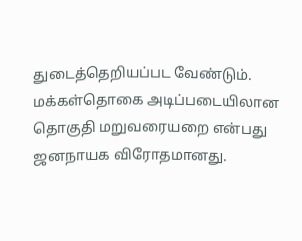துடைத்தெறியப்பட வேண்டும். மக்கள்தொகை அடிப்படையிலான தொகுதி மறுவரையறை என்பது ஜனநாயக விரோதமானது.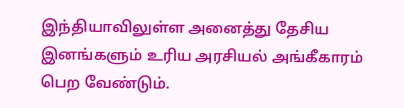இந்தியாவிலுள்ள அனைத்து தேசிய இனங்களும் உரிய அரசியல் அங்கீகாரம் பெற வேண்டும்.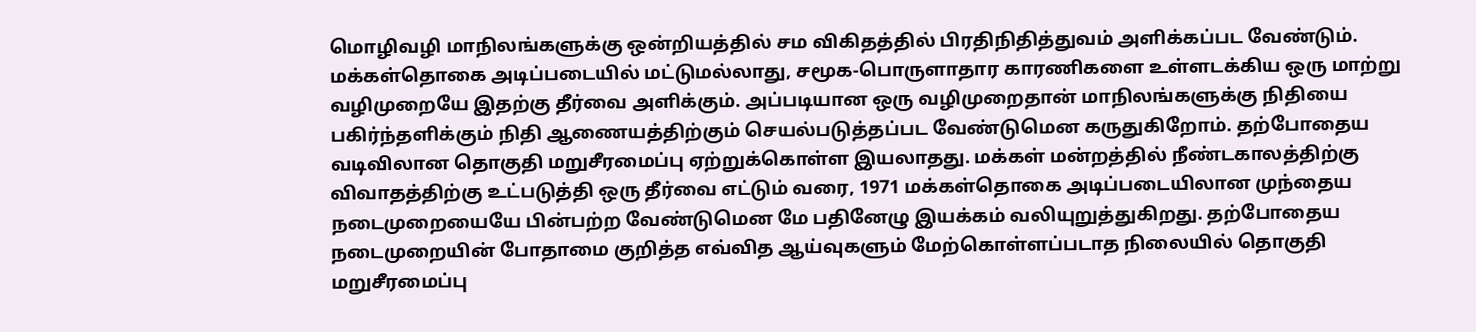மொழிவழி மாநிலங்களுக்கு ஒன்றியத்தில் சம விகிதத்தில் பிரதிநிதித்துவம் அளிக்கப்பட வேண்டும். மக்கள்தொகை அடிப்படையில் மட்டுமல்லாது, சமூக-பொருளாதார காரணிகளை உள்ளடக்கிய ஒரு மாற்று வழிமுறையே இதற்கு தீர்வை அளிக்கும். அப்படியான ஒரு வழிமுறைதான் மாநிலங்களுக்கு நிதியை பகிர்ந்தளிக்கும் நிதி ஆணையத்திற்கும் செயல்படுத்தப்பட வேண்டுமென கருதுகிறோம். தற்போதைய வடிவிலான தொகுதி மறுசீரமைப்பு ஏற்றுக்கொள்ள இயலாதது. மக்கள் மன்றத்தில் நீண்டகாலத்திற்கு விவாதத்திற்கு உட்படுத்தி ஒரு தீர்வை எட்டும் வரை, 1971 மக்கள்தொகை அடிப்படையிலான முந்தைய நடைமுறையையே பின்பற்ற வேண்டுமென மே பதினேழு இயக்கம் வலியுறுத்துகிறது. தற்போதைய நடைமுறையின் போதாமை குறித்த எவ்வித ஆய்வுகளும் மேற்கொள்ளப்படாத நிலையில் தொகுதி மறுசீரமைப்பு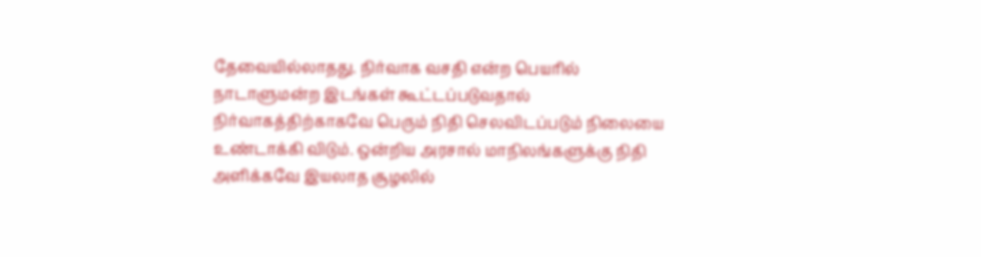தேவையில்லாதது. நிர்வாக வசதி என்ற பெயரில் நாடாளுமன்ற இடங்கள் கூட்டப்படுவதால் நிர்வாகத்திற்காகவே பெரும் நிதி செலவிடப்படும் நிலையை உண்டாக்கி விடும். ஒன்றிய அரசால் மாநிலங்களுக்கு நிதி அளிக்கவே இயலாத சூழலில்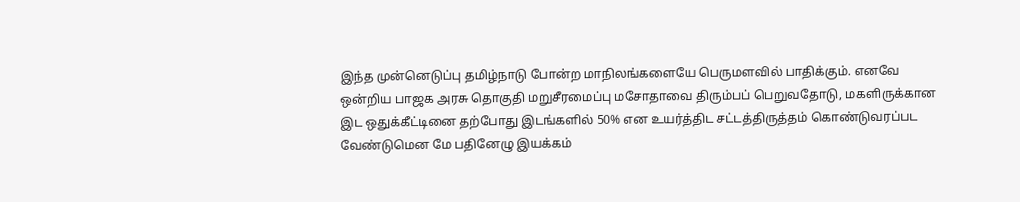இந்த முன்னெடுப்பு தமிழ்நாடு போன்ற மாநிலங்களையே பெருமளவில் பாதிக்கும். எனவே ஒன்றிய பாஜக அரசு தொகுதி மறுசீரமைப்பு மசோதாவை திரும்பப் பெறுவதோடு, மகளிருக்கான இட ஒதுக்கீட்டினை தற்போது இடங்களில் 50% என உயர்த்திட சட்டத்திருத்தம் கொண்டுவரப்பட வேண்டுமென மே பதினேழு இயக்கம்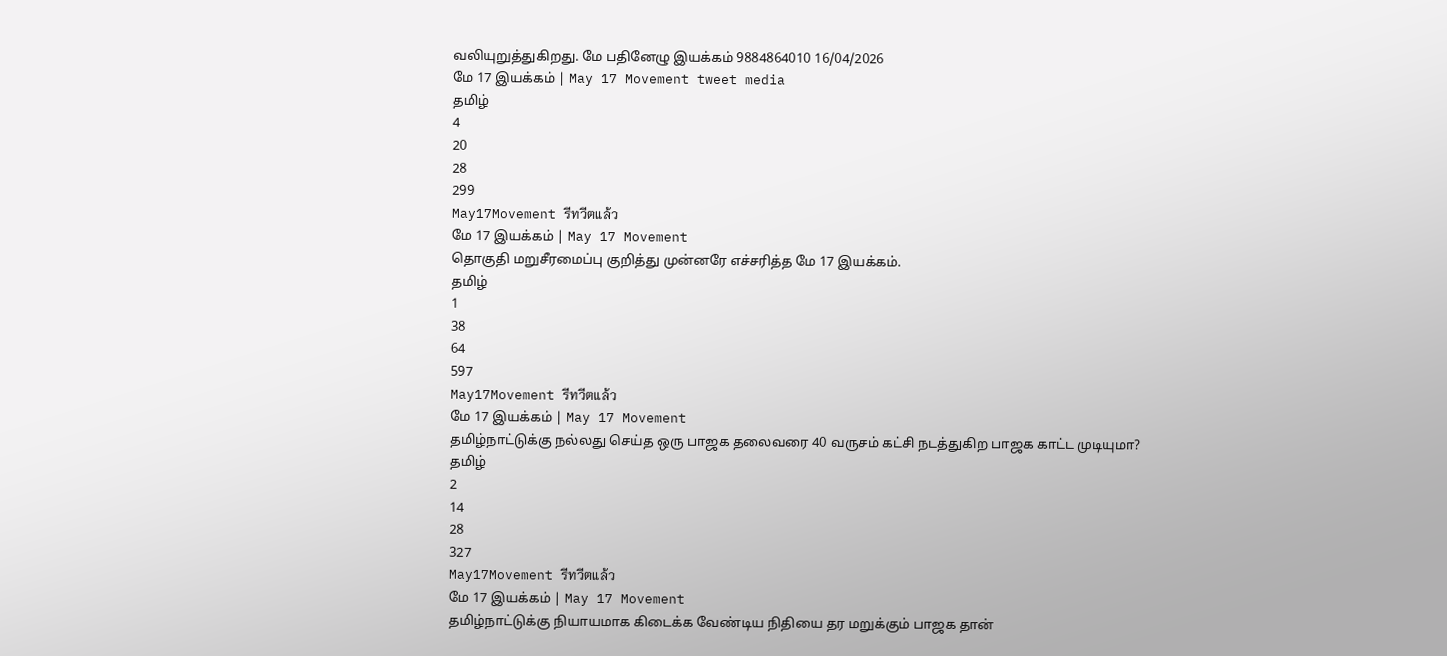வலியுறுத்துகிறது. மே பதினேழு இயக்கம் 9884864010 16/04/2026
மே 17 இயக்கம் | May 17 Movement tweet media
தமிழ்
4
20
28
299
May17Movement รีทวีตแล้ว
மே 17 இயக்கம் | May 17 Movement
தொகுதி மறுசீரமைப்பு குறித்து முன்னரே எச்சரித்த மே 17 இயக்கம்.
தமிழ்
1
38
64
597
May17Movement รีทวีตแล้ว
மே 17 இயக்கம் | May 17 Movement
தமிழ்நாட்டுக்கு நல்லது செய்த ஒரு பாஜக தலைவரை 40 வருசம் கட்சி நடத்துகிற பாஜக காட்ட முடியுமா?
தமிழ்
2
14
28
327
May17Movement รีทวีตแล้ว
மே 17 இயக்கம் | May 17 Movement
தமிழ்நாட்டுக்கு நியாயமாக கிடைக்க வேண்டிய நிதியை தர மறுக்கும் பாஜக தான்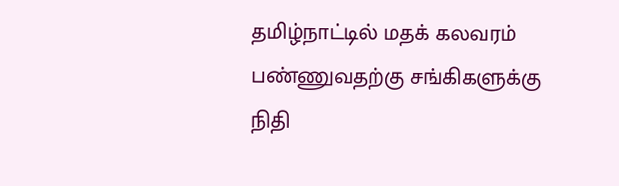தமிழ்நாட்டில் மதக் கலவரம் பண்ணுவதற்கு சங்கிகளுக்கு நிதி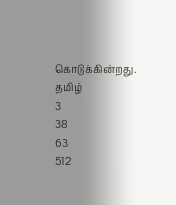கொடுக்கின்றது.
தமிழ்
3
38
63
512